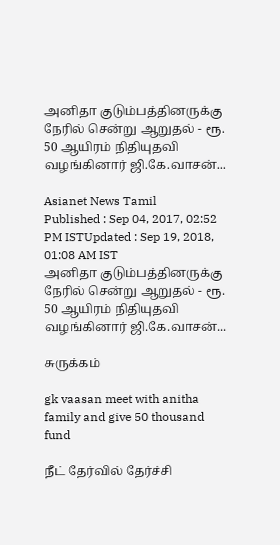அனிதா குடும்பத்தினருக்கு நேரில் சென்று ஆறுதல் - ரூ. 50 ஆயிரம் நிதியுதவி வழங்கினார் ஜி.கே.வாசன்...

Asianet News Tamil
Published : Sep 04, 2017, 02:52 PM ISTUpdated : Sep 19, 2018, 01:08 AM IST
அனிதா குடும்பத்தினருக்கு நேரில் சென்று ஆறுதல் - ரூ. 50 ஆயிரம் நிதியுதவி வழங்கினார் ஜி.கே.வாசன்...

சுருக்கம்

gk vaasan meet with anitha family and give 50 thousand fund

நீட் தேர்வில் தேர்ச்சி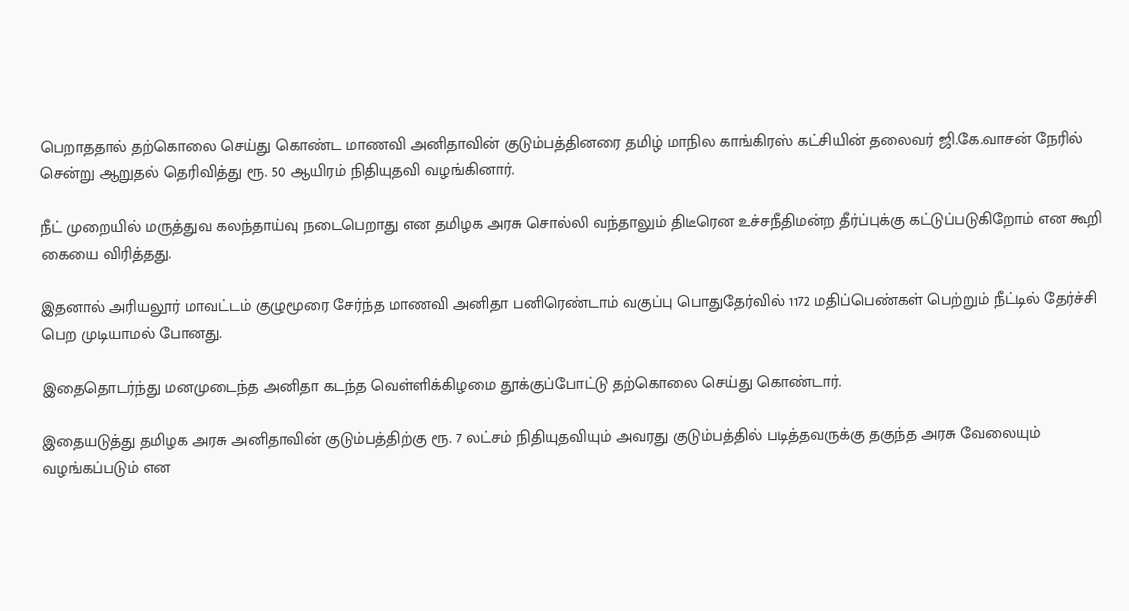பெறாததால் தற்கொலை செய்து கொண்ட மாணவி அனிதாவின் குடும்பத்தினரை தமிழ் மாநில காங்கிரஸ் கட்சியின் தலைவர் ஜி.கே.வாசன் நேரில் சென்று ஆறுதல் தெரிவித்து ரூ. 50 ஆயிரம் நிதியுதவி வழங்கினார்.

நீட் முறையில் மருத்துவ கலந்தாய்வு நடைபெறாது என தமிழக அரசு சொல்லி வந்தாலும் திடீரென உச்சநீதிமன்ற தீர்ப்புக்கு கட்டுப்படுகிறோம் என கூறி கையை விரித்தது.

இதனால் அரியலூர் மாவட்டம் குழுமூரை சேர்ந்த மாணவி அனிதா பனிரெண்டாம் வகுப்பு பொதுதேர்வில் 1172 மதிப்பெண்கள் பெற்றும் நீட்டில் தேர்ச்சி பெற முடியாமல் போனது.

இதைதொடர்ந்து மனமுடைந்த அனிதா கடந்த வெள்ளிக்கிழமை தூக்குப்போட்டு தற்கொலை செய்து கொண்டார்.

இதையடுத்து தமிழக அரசு அனிதாவின் குடும்பத்திற்கு ரூ. 7 லட்சம் நிதியுதவியும் அவரது குடும்பத்தில் படித்தவருக்கு தகுந்த அரசு வேலையும் வழங்கப்படும் என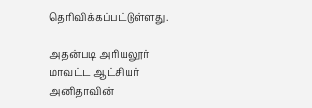தெரிவிக்கப்பட்டுள்ளது.

அதன்படி அரியலூர் மாவட்ட ஆட்சியர் அனிதாவின்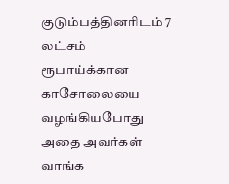குடும்பத்தினரிடம் 7 லட்சம் ரூபாய்க்கான காசோலையை வழங்கியபோது அதை அவர்கள் வாங்க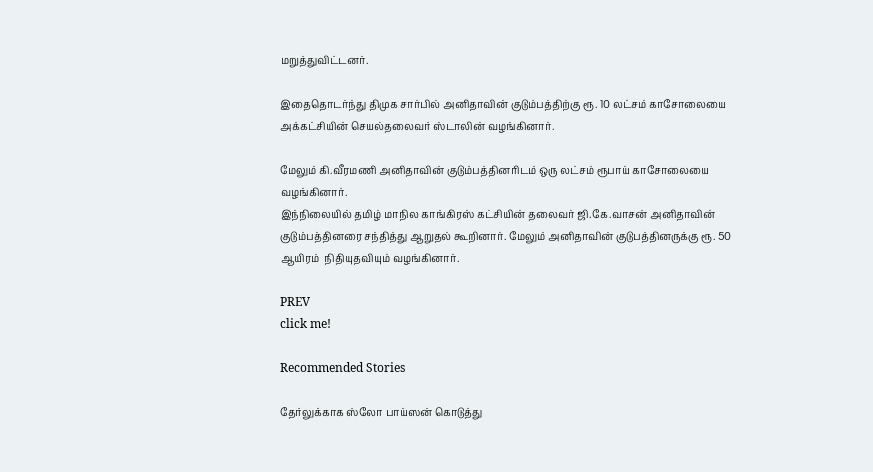மறுத்துவிட்டனர்.

இதைதொடர்ந்து திமுக சார்பில் அனிதாவின் குடும்பத்திற்கு ரூ. 10 லட்சம் காசோலையை அக்கட்சியின் செயல்தலைவர் ஸ்டாலின் வழங்கினார்.

மேலும் கி.வீரமணி அனிதாவின் குடும்பத்தினரிடம் ஒரு லட்சம் ரூபாய் காசோலையை வழங்கினார்.
இந்நிலையில் தமிழ் மாநில காங்கிரஸ் கட்சியின் தலைவர் ஜி.கே.வாசன் அனிதாவின் குடும்பத்தினரை சந்தித்து ஆறுதல் கூறினார். மேலும் அனிதாவின் குடுபத்தினருக்கு ரூ. 50 ஆயிரம்  நிதியுதவியும் வழங்கினார்.

PREV
click me!

Recommended Stories

தேர்லுக்காக ஸ்லோ பாய்ஸன் கொடுத்து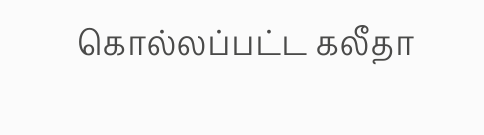கொல்லப்பட்ட கலீதா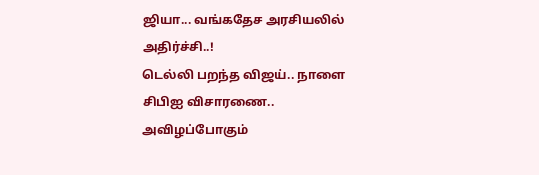ஜியா... வங்கதேச அரசியலில் அதிர்ச்சி..!
டெல்லி பறந்த விஜய்.. நாளை சிபிஐ விசாரணை.. அவிழப்போகும்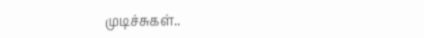முடிச்சுகள்..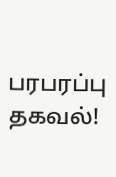பரபரப்பு தகவல்!